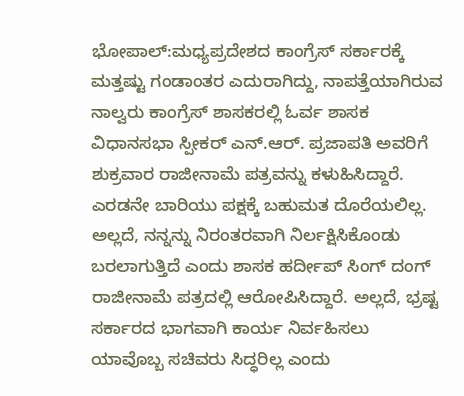ಭೋಪಾಲ್:ಮಧ್ಯಪ್ರದೇಶದ ಕಾಂಗ್ರೆಸ್ ಸರ್ಕಾರಕ್ಕೆ ಮತ್ತಷ್ಟು ಗಂಡಾಂತರ ಎದುರಾಗಿದ್ದು, ನಾಪತ್ತೆಯಾಗಿರುವ ನಾಲ್ವರು ಕಾಂಗ್ರೆಸ್ ಶಾಸಕರಲ್ಲಿ ಓರ್ವ ಶಾಸಕ ವಿಧಾನಸಭಾ ಸ್ಪೀಕರ್ ಎನ್.ಆರ್. ಪ್ರಜಾಪತಿ ಅವರಿಗೆ ಶುಕ್ರವಾರ ರಾಜೀನಾಮೆ ಪತ್ರವನ್ನು ಕಳುಹಿಸಿದ್ದಾರೆ.
ಎರಡನೇ ಬಾರಿಯು ಪಕ್ಷಕ್ಕೆ ಬಹುಮತ ದೊರೆಯಲಿಲ್ಲ. ಅಲ್ಲದೆ, ನನ್ನನ್ನು ನಿರಂತರವಾಗಿ ನಿರ್ಲಕ್ಷಿಸಿಕೊಂಡು ಬರಲಾಗುತ್ತಿದೆ ಎಂದು ಶಾಸಕ ಹರ್ದೀಪ್ ಸಿಂಗ್ ದಂಗ್ ರಾಜೀನಾಮೆ ಪತ್ರದಲ್ಲಿ ಆರೋಪಿಸಿದ್ದಾರೆ. ಅಲ್ಲದೆ, ಭ್ರಷ್ಟ ಸರ್ಕಾರದ ಭಾಗವಾಗಿ ಕಾರ್ಯ ನಿರ್ವಹಿಸಲು ಯಾವೊಬ್ಬ ಸಚಿವರು ಸಿದ್ಧರಿಲ್ಲ ಎಂದು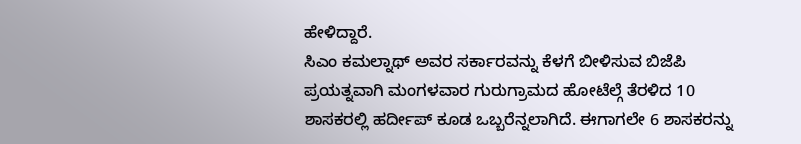ಹೇಳಿದ್ದಾರೆ.
ಸಿಎಂ ಕಮಲ್ನಾಥ್ ಅವರ ಸರ್ಕಾರವನ್ನು ಕೆಳಗೆ ಬೀಳಿಸುವ ಬಿಜೆಪಿ ಪ್ರಯತ್ನವಾಗಿ ಮಂಗಳವಾರ ಗುರುಗ್ರಾಮದ ಹೋಟೆಲ್ಗೆ ತೆರಳಿದ 10 ಶಾಸಕರಲ್ಲಿ ಹರ್ದೀಪ್ ಕೂಡ ಒಬ್ಬರೆನ್ನಲಾಗಿದೆ. ಈಗಾಗಲೇ 6 ಶಾಸಕರನ್ನು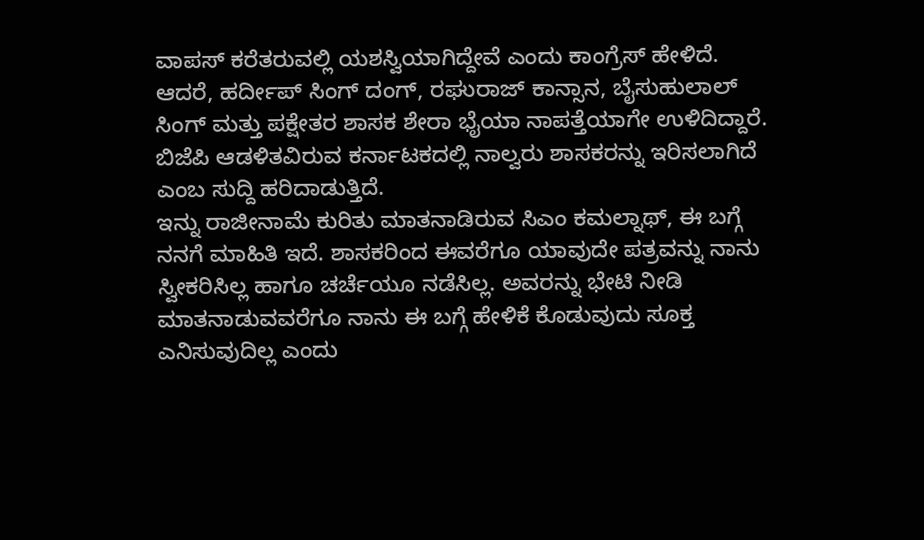ವಾಪಸ್ ಕರೆತರುವಲ್ಲಿ ಯಶಸ್ವಿಯಾಗಿದ್ದೇವೆ ಎಂದು ಕಾಂಗ್ರೆಸ್ ಹೇಳಿದೆ.
ಆದರೆ, ಹರ್ದೀಪ್ ಸಿಂಗ್ ದಂಗ್, ರಘುರಾಜ್ ಕಾನ್ಸಾನ, ಬೈಸುಹುಲಾಲ್ ಸಿಂಗ್ ಮತ್ತು ಪಕ್ಷೇತರ ಶಾಸಕ ಶೇರಾ ಭೈಯಾ ನಾಪತ್ತೆಯಾಗೇ ಉಳಿದಿದ್ದಾರೆ. ಬಿಜೆಪಿ ಆಡಳಿತವಿರುವ ಕರ್ನಾಟಕದಲ್ಲಿ ನಾಲ್ವರು ಶಾಸಕರನ್ನು ಇರಿಸಲಾಗಿದೆ ಎಂಬ ಸುದ್ದಿ ಹರಿದಾಡುತ್ತಿದೆ.
ಇನ್ನು ರಾಜೀನಾಮೆ ಕುರಿತು ಮಾತನಾಡಿರುವ ಸಿಎಂ ಕಮಲ್ನಾಥ್, ಈ ಬಗ್ಗೆ ನನಗೆ ಮಾಹಿತಿ ಇದೆ. ಶಾಸಕರಿಂದ ಈವರೆಗೂ ಯಾವುದೇ ಪತ್ರವನ್ನು ನಾನು ಸ್ವೀಕರಿಸಿಲ್ಲ ಹಾಗೂ ಚರ್ಚೆಯೂ ನಡೆಸಿಲ್ಲ. ಅವರನ್ನು ಭೇಟಿ ನೀಡಿ ಮಾತನಾಡುವವರೆಗೂ ನಾನು ಈ ಬಗ್ಗೆ ಹೇಳಿಕೆ ಕೊಡುವುದು ಸೂಕ್ತ ಎನಿಸುವುದಿಲ್ಲ ಎಂದು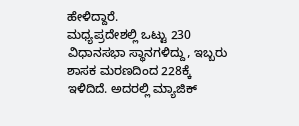ಹೇಳಿದ್ದಾರೆ.
ಮಧ್ಯಪ್ರದೇಶಲ್ಲಿ ಒಟ್ಟು 230 ವಿಧಾನಸಭಾ ಸ್ಥಾನಗಳಿದ್ದು, ಇಬ್ಬರು ಶಾಸಕ ಮರಣದಿಂದ 228ಕ್ಕೆ ಇಳಿದಿದೆ. ಅದರಲ್ಲಿ ಮ್ಯಾಜಿಕ್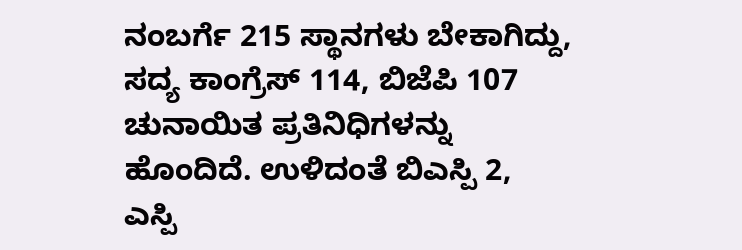ನಂಬರ್ಗೆ 215 ಸ್ಥಾನಗಳು ಬೇಕಾಗಿದ್ದು, ಸದ್ಯ ಕಾಂಗ್ರೆಸ್ 114, ಬಿಜೆಪಿ 107 ಚುನಾಯಿತ ಪ್ರತಿನಿಧಿಗಳನ್ನು ಹೊಂದಿದೆ. ಉಳಿದಂತೆ ಬಿಎಸ್ಪಿ 2, ಎಸ್ಪಿ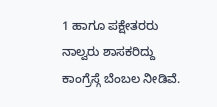1 ಹಾಗೂ ಪಕ್ಷೇತರರು ನಾಲ್ವರು ಶಾಸಕರಿದ್ದು ಕಾಂಗ್ರೆಸ್ಗೆ ಬೆಂಬಲ ನೀಡಿವೆ.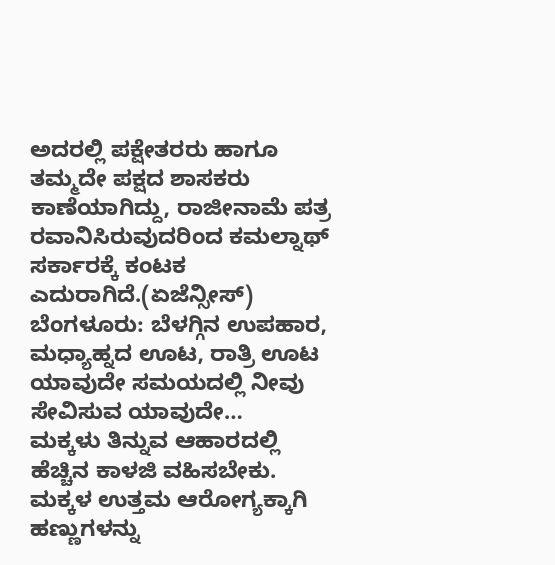ಅದರಲ್ಲಿ ಪಕ್ಷೇತರರು ಹಾಗೂ ತಮ್ಮದೇ ಪಕ್ಷದ ಶಾಸಕರು ಕಾಣೆಯಾಗಿದ್ದು, ರಾಜೀನಾಮೆ ಪತ್ರ ರವಾನಿಸಿರುವುದರಿಂದ ಕಮಲ್ನಾಥ್ ಸರ್ಕಾರಕ್ಕೆ ಕಂಟಕ ಎದುರಾಗಿದೆ.(ಏಜೆನ್ಸೀಸ್)
ಬೆಂಗಳೂರು: ಬೆಳಗ್ಗಿನ ಉಪಹಾರ, ಮಧ್ಯಾಹ್ನದ ಊಟ, ರಾತ್ರಿ ಊಟ ಯಾವುದೇ ಸಮಯದಲ್ಲಿ ನೀವು ಸೇವಿಸುವ ಯಾವುದೇ…
ಮಕ್ಕಳು ತಿನ್ನುವ ಆಹಾರದಲ್ಲಿ ಹೆಚ್ಚಿನ ಕಾಳಜಿ ವಹಿಸಬೇಕು. ಮಕ್ಕಳ ಉತ್ತಮ ಆರೋಗ್ಯಕ್ಕಾಗಿ ಹಣ್ಣುಗಳನ್ನು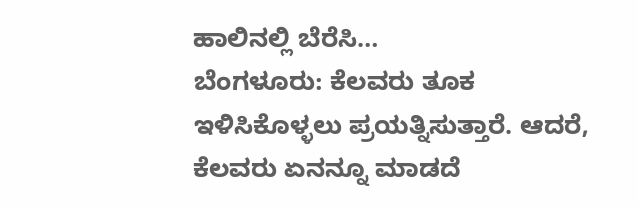ಹಾಲಿನಲ್ಲಿ ಬೆರೆಸಿ…
ಬೆಂಗಳೂರು: ಕೆಲವರು ತೂಕ ಇಳಿಸಿಕೊಳ್ಳಲು ಪ್ರಯತ್ನಿಸುತ್ತಾರೆ. ಆದರೆ, ಕೆಲವರು ಏನನ್ನೂ ಮಾಡದೆ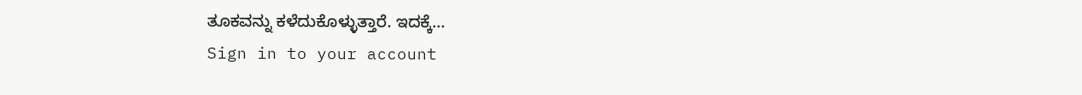ತೂಕವನ್ನು ಕಳೆದುಕೊಳ್ಳುತ್ತಾರೆ. ಇದಕ್ಕೆ…
Sign in to your account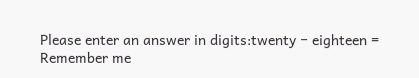Please enter an answer in digits:twenty − eighteen =
Remember me